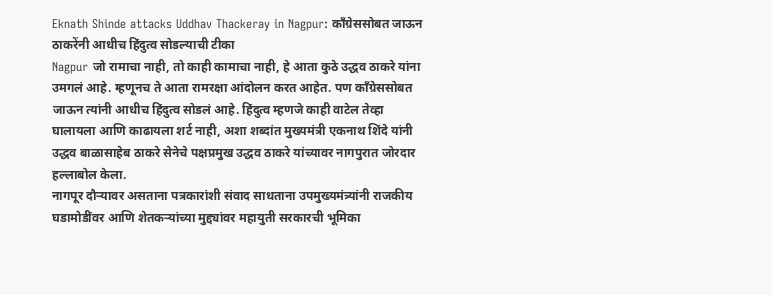Eknath Shinde attacks Uddhav Thackeray in Nagpur: काँग्रेससोबत जाऊन ठाकरेंनी आधीच हिंदुत्व सोडल्याची टीका
Nagpur जो रामाचा नाही, तो काही कामाचा नाही, हे आता कुठे उद्धव ठाकरे यांना उमगलं आहे. म्हणूनच ते आता रामरक्षा आंदोलन करत आहेत. पण काँग्रेससोबत जाऊन त्यांनी आधीच हिंदुत्व सोडलं आहे. हिंदुत्व म्हणजे काही वाटेल तेव्हा घालायला आणि काढायला शर्ट नाही, अशा शब्दांत मुख्यमंत्री एकनाथ शिंदे यांनी उद्धव बाळासाहेब ठाकरे सेनेचे पक्षप्रमुख उद्धव ठाकरे यांच्यावर नागपुरात जोरदार हल्लाबोल केला.
नागपूर दौऱ्यावर असताना पत्रकारांशी संवाद साधताना उपमुख्यमंत्र्यांनी राजकीय घडामोडींवर आणि शेतकऱ्यांच्या मुद्द्यांवर महायुती सरकारची भूमिका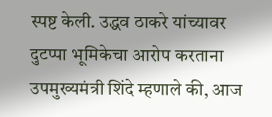स्पष्ट केली. उद्धव ठाकरे यांच्यावर दुटप्पा भूमिकेचा आरोप करताना उपमुख्यमंत्री शिंदे म्हणाले की, आज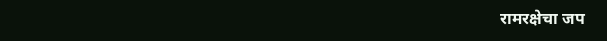रामरक्षेचा जप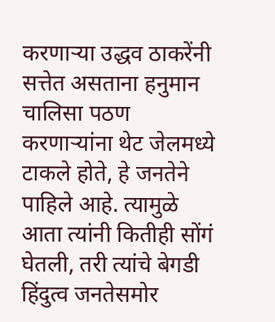करणाऱ्या उद्धव ठाकरेंनी सत्तेत असताना हनुमान चालिसा पठण करणाऱ्यांना थेट जेलमध्ये टाकले होते, हे जनतेने पाहिले आहे. त्यामुळे आता त्यांनी कितीही सोंगं घेतली, तरी त्यांचे बेगडी हिंदुत्व जनतेसमोर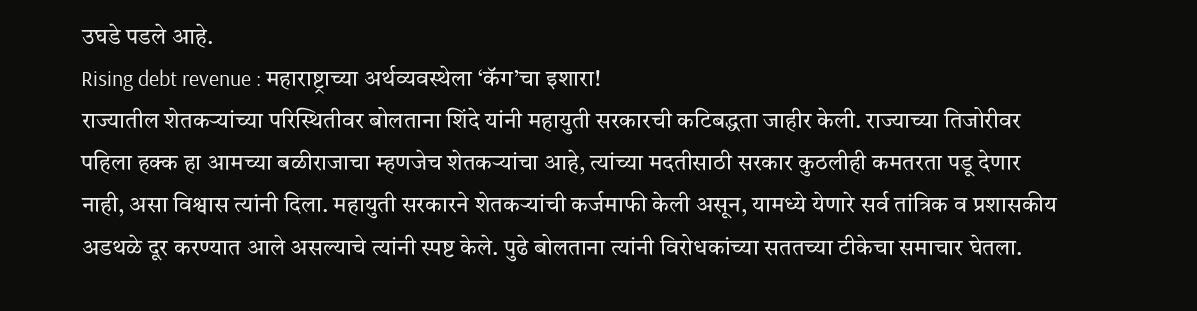उघडे पडले आहे.
Rising debt revenue : महाराष्ट्राच्या अर्थव्यवस्थेला ‘कॅग’चा इशारा!
राज्यातील शेतकऱ्यांच्या परिस्थितीवर बोलताना शिंदे यांनी महायुती सरकारची कटिबद्धता जाहीर केली. राज्याच्या तिजोरीवर पहिला हक्क हा आमच्या बळीराजाचा म्हणजेच शेतकऱ्यांचा आहे, त्यांच्या मदतीसाठी सरकार कुठलीही कमतरता पडू देणार नाही, असा विश्वास त्यांनी दिला. महायुती सरकारने शेतकऱ्यांची कर्जमाफी केली असून, यामध्ये येणारे सर्व तांत्रिक व प्रशासकीय अडथळे दूर करण्यात आले असल्याचे त्यांनी स्पष्ट केले. पुढे बोलताना त्यांनी विरोधकांच्या सततच्या टीकेचा समाचार घेतला.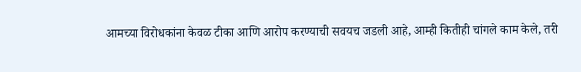आमच्या विरोधकांना केवळ टीका आणि आरोप करण्याची सवयच जडली आहे, आम्ही कितीही चांगले काम केले, तरी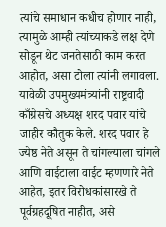त्यांचे समाधान कधीच होणार नाही, त्यामुळे आम्ही त्यांच्याकडे लक्ष देणे सोडून थेट जनतेसाठी काम करत आहोत, असा टोला त्यांनी लगावला.
यावेळी उपमुख्यमंत्र्यांनी राष्ट्रवादी काँग्रेसचे अध्यक्ष शरद पवार यांचे जाहीर कौतुक केले. शरद पवार हे ज्येष्ठ नेते असून ते चांगल्याला चांगले आणि वाईटाला वाईट म्हणणारे नेते आहेत, इतर विरोधकांसारखे ते पूर्वग्रहदूषित नाहीत, असे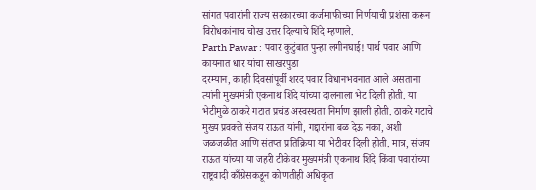सांगत पवारांनी राज्य सरकारच्या कर्जमाफीच्या निर्णयाची प्रशंसा करून विरोधकांनाच चोख उत्तर दिल्याचे शिंदे म्हणाले.
Parth Pawar : पवार कुटुंबात पुन्हा लगीनघाई! पार्थ पवार आणि कायनात धार यांचा साखरपुडा
दरम्यान, काही दिवसांपूर्वी शरद पवार विधानभवनात आले असताना त्यांनी मुख्यमंत्री एकनाथ शिंदे यांच्या दालनाला भेट दिली होती. या भेटीमुळे ठाकरे गटात प्रचंड अस्वस्थता निर्माण झाली होती. ठाकरे गटाचे मुख्य प्रवक्ते संजय राऊत यांनी, गद्दारांना बळ देऊ नका, अशी जळजळीत आणि संतप्त प्रतिक्रिया या भेटीवर दिली होती. मात्र, संजय राऊत यांच्या या जहरी टीकेवर मुख्यमंत्री एकनाथ शिंदे किंवा पवारांच्या राष्ट्रवादी काँग्रेसकडून कोणतीही अधिकृत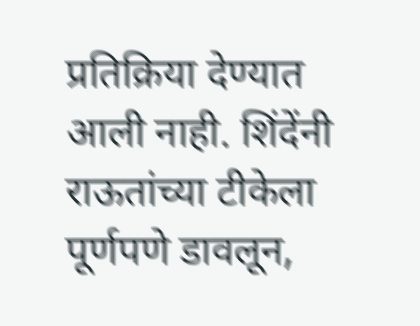प्रतिक्रिया देण्यात आली नाही. शिंदेंनी राऊतांच्या टीकेला पूर्णपणे डावलून,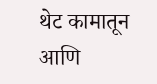थेट कामातून आणि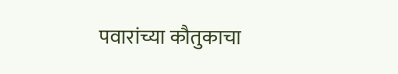पवारांच्या कौतुकाचा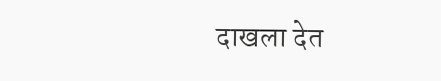दाखला देत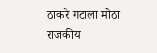ठाकरे गटाला मोठा राजकीय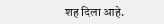शह दिला आहे.